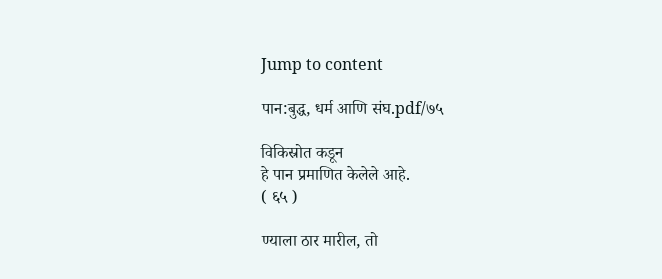Jump to content

पान:बुद्ध, धर्म आणि संघ.pdf/७५

विकिस्रोत कडून
हे पान प्रमाणित केलेले आहे.
( ६५ )

ण्याला ठार मारील, तो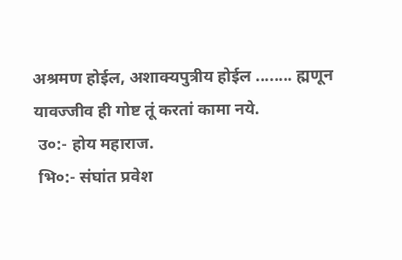अश्रमण होईल, अशाक्यपुत्रीय होईल ........ ह्मणून यावज्जीव ही गोष्ट तूं करतां कामा नये.
 उ०:- होय महाराज.
 भि०:- संघांत प्रवेश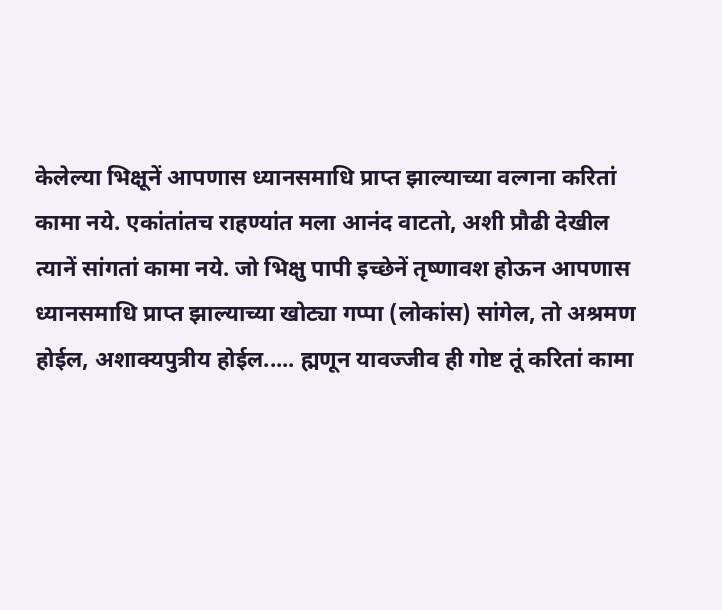केलेल्या भिक्षूनें आपणास ध्यानसमाधि प्राप्त झाल्याच्या वल्गना करितां कामा नये. एकांतांतच राहण्यांत मला आनंद वाटतो, अशी प्रौढी देखील त्यानें सांगतां कामा नये. जो भिक्षु पापी इच्छेनें तृष्णावश होऊन आपणास ध्यानसमाधि प्राप्त झाल्याच्या खोट्या गप्पा (लोकांस) सांगेल, तो अश्रमण होईल, अशाक्यपुत्रीय होईल..... ह्मणून यावज्जीव ही गोष्ट तूं करितां कामा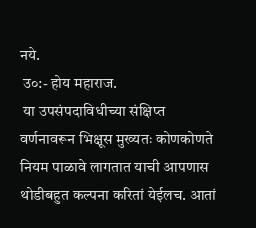नये.
 उ०:- होय महाराज.
 या उपसंपदाविधीच्या संक्षिप्त वर्णनावरून भिक्षूस मुख्यतः कोणकोणते नियम पाळावे लागतात याची आपणास थोडीबहुत कल्पना करितां येईलच. आतां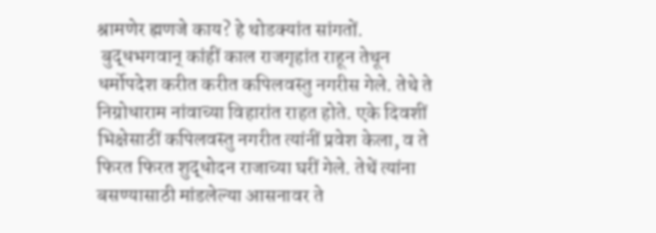श्रामणेर ह्मणजे काय? हे थोडक्यांत सांगतों.
 बुद्धभगवान् कांहीं काल राजगृहांत राहून तेथून धर्मोपदेश करीत करीत कपिलवस्तु नगरीस गेले. तेथे ते निग्रोधाराम नांवाच्या विहारांत राहत होते. एके दिवशीं भिक्षेसाठीं कपिलवस्तु नगरीत त्यांनीं प्रवेश केला, व ते फिरत फिरत शुद्धोदन राजाच्या घरीं गेले. तेथें त्यांना बसण्यासाठी मांडलेल्या आसनावर ते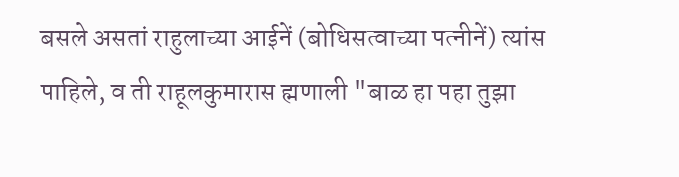बसले असतां राहुलाच्या आईनें (बोधिसत्वाच्या पत्नीनें) त्यांस पाहिले, व ती राहूलकुमारास ह्मणाली "बाळ हा पहा तुझा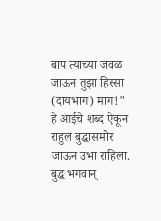बाप त्याच्या जवळ जाऊन तुझा हिस्सा (दायभाग) माग!" हे आईचे शब्द ऐकून राहुल बुद्धासमोर जाऊन उभा राहिला. बुद्ध भगवान्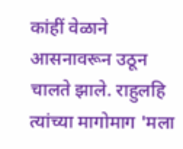कांहीं वेळाने आसनावरून उठून चालते झाले. राहुलहि त्यांच्या मागोमाग 'मला